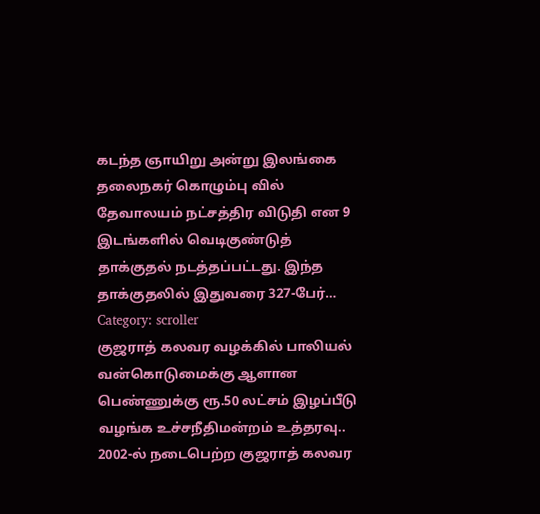கடந்த ஞாயிறு அன்று இலங்கை தலைநகர் கொழும்பு வில் தேவாலயம் நட்சத்திர விடுதி என 9 இடங்களில் வெடிகுண்டுத் தாக்குதல் நடத்தப்பட்டது. இந்த தாக்குதலில் இதுவரை 327-பேர்…
Category: scroller
குஜராத் கலவர வழக்கில் பாலியல் வன்கொடுமைக்கு ஆளான பெண்ணுக்கு ரூ.50 லட்சம் இழப்பீடு வழங்க உச்சநீதிமன்றம் உத்தரவு..
2002-ல் நடைபெற்ற குஜராத் கலவர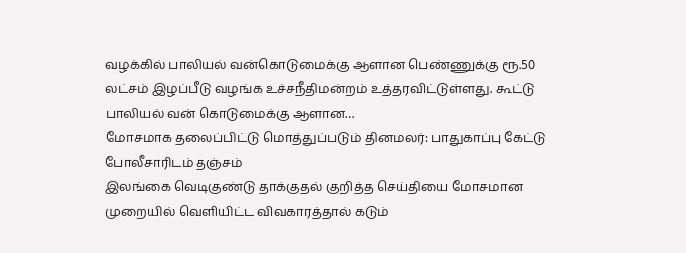வழக்கில் பாலியல் வன்கொடுமைக்கு ஆளான பெண்ணுக்கு ரூ.50 லட்சம் இழப்பீடு வழங்க உச்சநீதிமன்றம் உத்தரவிட்டுள்ளது. கூட்டு பாலியல் வன் கொடுமைக்கு ஆளான…
மோசமாக தலைப்பிட்டு மொத்துப்படும் தினமலர்: பாதுகாப்பு கேட்டு போலீசாரிடம் தஞ்சம்
இலங்கை வெடிகுண்டு தாக்குதல் குறித்த செய்தியை மோசமான முறையில் வெளியிட்ட விவகாரத்தால் கடும்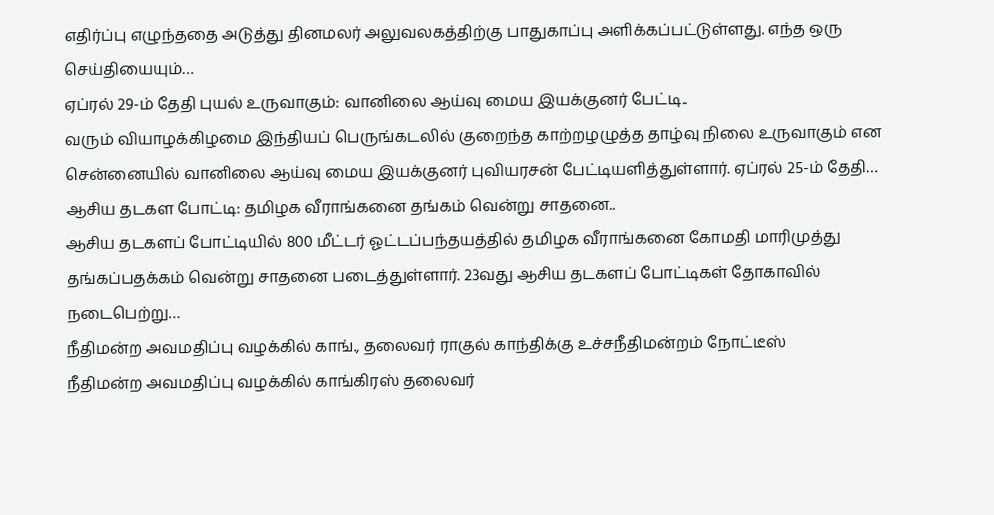எதிர்ப்பு எழுந்ததை அடுத்து தினமலர் அலுவலகத்திற்கு பாதுகாப்பு அளிக்கப்பட்டுள்ளது. எந்த ஒரு செய்தியையும்…
ஏப்ரல் 29-ம் தேதி புயல் உருவாகும்: வானிலை ஆய்வு மைய இயக்குனர் பேட்டி..
வரும் வியாழக்கிழமை இந்தியப் பெருங்கடலில் குறைந்த காற்றழழுத்த தாழ்வு நிலை உருவாகும் என சென்னையில் வானிலை ஆய்வு மைய இயக்குனர் புவியரசன் பேட்டியளித்துள்ளார். ஏப்ரல் 25-ம் தேதி…
ஆசிய தடகள போட்டி: தமிழக வீராங்கனை தங்கம் வென்று சாதனை..
ஆசிய தடகளப் போட்டியில் 800 மீட்டர் ஓட்டப்பந்தயத்தில் தமிழக வீராங்கனை கோமதி மாரிமுத்து தங்கப்பதக்கம் வென்று சாதனை படைத்துள்ளார். 23வது ஆசிய தடகளப் போட்டிகள் தோகாவில் நடைபெற்று…
நீதிமன்ற அவமதிப்பு வழக்கில் காங்., தலைவர் ராகுல் காந்திக்கு உச்சநீதிமன்றம் நோட்டீஸ்
நீதிமன்ற அவமதிப்பு வழக்கில் காங்கிரஸ் தலைவர்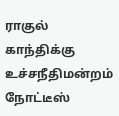ராகுல் காந்திக்கு உச்சநீதிமன்றம் நோட்டீஸ்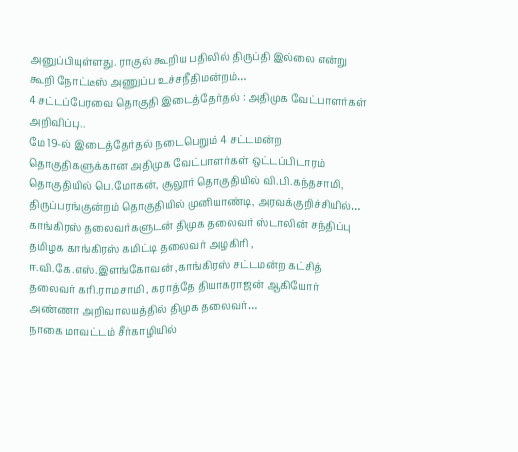அனுப்பியுள்ளது. ராகுல் கூறிய பதிலில் திருப்தி இல்லை என்று கூறி நோட்டீஸ் அணுப்ப உச்சநீதிமன்றம்…
4 சட்டப்பேரவை தொகுதி இடைத்தேர்தல் : அதிமுக வேட்பாளர்கள் அறிவிப்பு..
மே 19-ல் இடைத்தேர்தல் நடைபெறும் 4 சட்டமன்ற தொகுதிகளுக்கான அதிமுக வேட்பாளர்கள் ஒட்டப்பிடாரம் தொகுதியில் பெ.மோகன், சூலூர் தொகுதியில் வி.பி.கந்தசாமி, திருப்பரங்குன்றம் தொகுதியில் முனியாண்டி, அரவக்குறிச்சியில்…
காங்கிரஸ் தலைவர்களுடன் திமுக தலைவர் ஸ்டாலின் சந்திப்பு
தமிழக காங்கிரஸ் கமிட்டி தலைவர் அழகிரி , ஈ.வி.கே.எஸ்.இளங்கோவன் ,காங்கிரஸ் சட்டமன்ற கட்சித் தலைவர் கரி.ராமசாமி , கராத்தே தியாகராஜன் ஆகியோர் அண்ணா அறிவாலயத்தில் திமுக தலைவர்…
நாகை மாவட்டம் சீர்காழியில்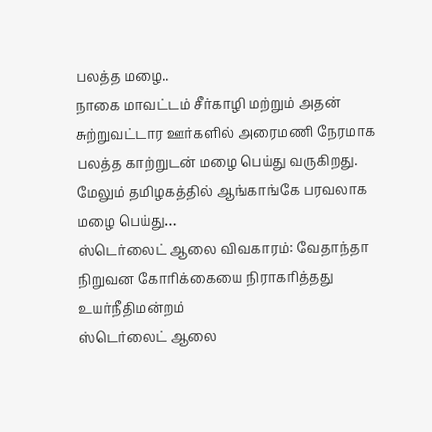பலத்த மழை..
நாகை மாவட்டம் சீர்காழி மற்றும் அதன் சுற்றுவட்டார ஊர்களில் அரைமணி நேரமாக பலத்த காற்றுடன் மழை பெய்து வருகிறது. மேலும் தமிழகத்தில் ஆங்காங்கே பரவலாக மழை பெய்து…
ஸ்டெர்லைட் ஆலை விவகாரம்: வேதாந்தா நிறுவன கோரிக்கையை நிராகரித்தது உயர்நீதிமன்றம்
ஸ்டெர்லைட் ஆலை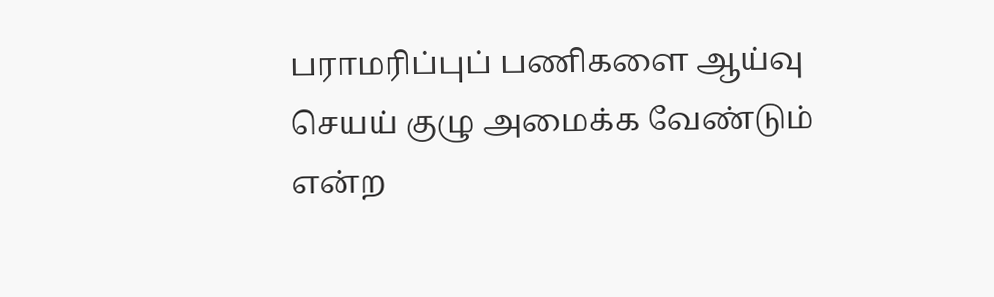பராமரிப்புப் பணிகளை ஆய்வு செயய் குழு அமைக்க வேண்டும் என்ற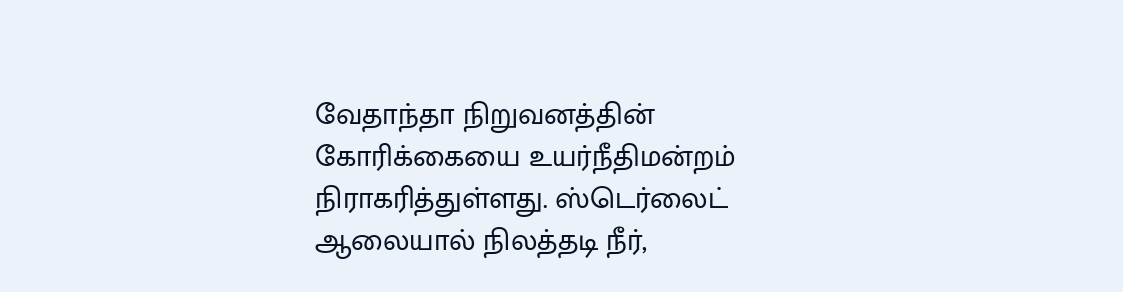வேதாந்தா நிறுவனத்தின் கோரிக்கையை உயர்நீதிமன்றம் நிராகரித்துள்ளது. ஸ்டெர்லைட் ஆலையால் நிலத்தடி நீர்,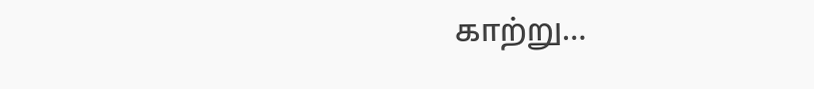காற்று…